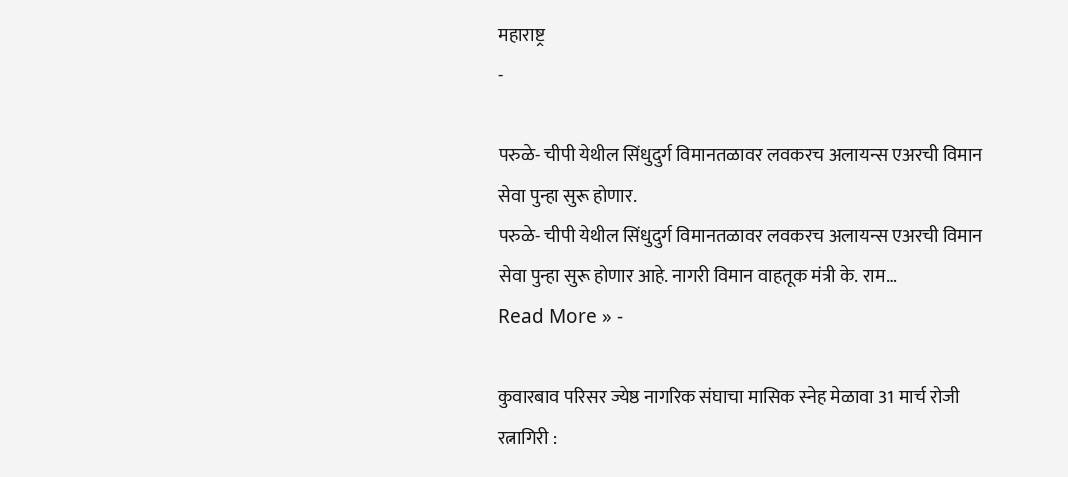महाराष्ट्र
-

परुळे- चीपी येथील सिंधुदुर्ग विमानतळावर लवकरच अलायन्स एअरची विमान सेवा पुन्हा सुरू होणार.
परुळे- चीपी येथील सिंधुदुर्ग विमानतळावर लवकरच अलायन्स एअरची विमान सेवा पुन्हा सुरू होणार आहे. नागरी विमान वाहतूक मंत्री के. राम…
Read More » -

कुवारबाव परिसर ज्येष्ठ नागरिक संघाचा मासिक स्नेह मेळावा 31 मार्च रोजी
रत्नागिरी :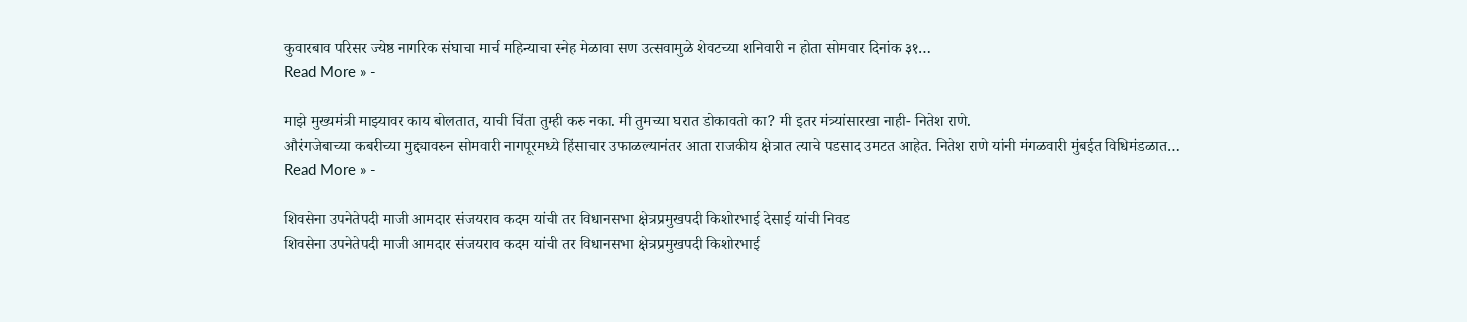कुवारबाव परिसर ज्येष्ठ नागरिक संघाचा मार्च महिन्याचा स्नेह मेळावा सण उत्सवामुळे शेवटच्या शनिवारी न होता सोमवार दिनांक ३१…
Read More » -

माझे मुख्यमंत्री माझ्यावर काय बोलतात, याची चिंता तुम्ही करु नका. मी तुमच्या घरात डोकावतो का? मी इतर मंत्र्यांसारखा नाही- नितेश राणे.
औरंगजेबाच्या कबरीच्या मुद्द्यावरुन सोमवारी नागपूरमध्ये हिंसाचार उफाळल्यानंतर आता राजकीय क्षेत्रात त्याचे पडसाद उमटत आहेत. नितेश राणे यांनी मंगळवारी मुंबईत विधिमंडळात…
Read More » -

शिवसेना उपनेतेपदी माजी आमदार संजयराव कदम यांची तर विधानसभा क्षेत्रप्रमुखपदी किशोरभाई देसाई यांची निवड
शिवसेना उपनेतेपदी माजी आमदार संजयराव कदम यांची तर विधानसभा क्षेत्रप्रमुखपदी किशोरभाई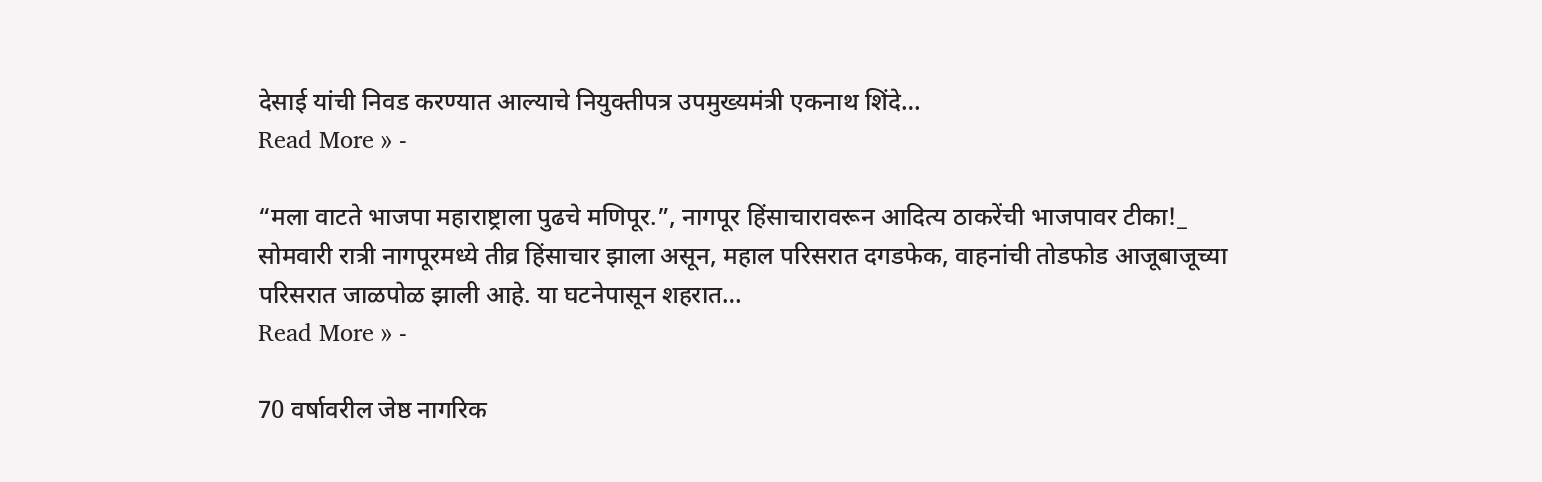देसाई यांची निवड करण्यात आल्याचे नियुक्तीपत्र उपमुख्यमंत्री एकनाथ शिंदे…
Read More » -

“मला वाटते भाजपा महाराष्ट्राला पुढचे मणिपूर.”, नागपूर हिंसाचारावरून आदित्य ठाकरेंची भाजपावर टीका!_
सोमवारी रात्री नागपूरमध्ये तीव्र हिंसाचार झाला असून, महाल परिसरात दगडफेक, वाहनांची तोडफोड आजूबाजूच्या परिसरात जाळपोळ झाली आहे. या घटनेपासून शहरात…
Read More » -

70 वर्षावरील जेष्ठ नागरिक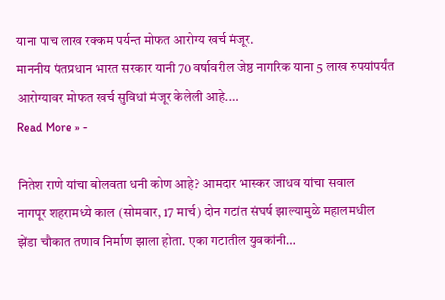याना पाच लाख रक्कम पर्यन्त मोफत आरोग्य खर्च मंजूर.
माननीय पंतप्रधान भारत सरकार यानी 70 वर्षावरील जेष्ठ नागरिक याना 5 लाख रुपयांपर्यंत आरोग्यावर मोफत खर्च सुविधां मंजूर केलेली आहे.…
Read More » -

नितेश राणे यांचा बोलवता धनी कोण आहे? आमदार भास्कर जाधव यांचा सवाल
नागपूर शहरामध्ये काल (सोमवार, 17 मार्च) दोन गटांत संघर्ष झाल्यामुळे महालमधील झेंडा चौकात तणाव निर्माण झाला होता. एका गटातील युवकांनी…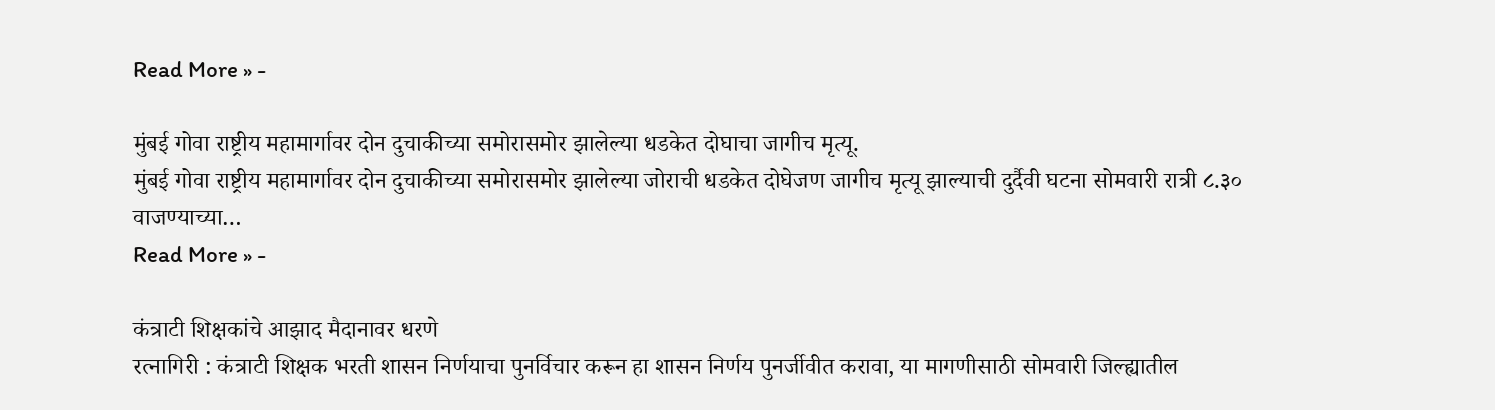Read More » -

मुंबई गोवा राष्ट्रीय महामार्गावर दोन दुचाकीच्या समोरासमोर झालेल्या धडकेत दोघाचा जागीच मृत्यू.
मुंबई गोवा राष्ट्रीय महामार्गावर दोन दुचाकीच्या समोरासमोर झालेल्या जोराची धडकेत दोघेजण जागीच मृत्यू झाल्याची दुर्दैवी घटना सोमवारी रात्री ८.३० वाजण्याच्या…
Read More » -

कंत्राटी शिक्षकांचे आझाद मैदानावर धरणे
रत्नागिरी : कंत्राटी शिक्षक भरती शासन निर्णयाचा पुनर्विचार करून हा शासन निर्णय पुनर्जीवीत करावा, या मागणीसाठी सोमवारी जिल्ह्यातील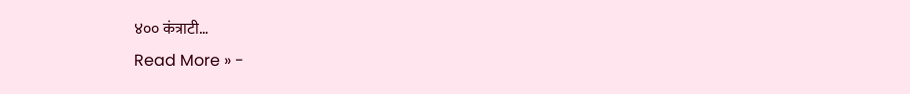४०० कंत्राटी…
Read More » -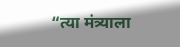“त्या मंत्र्याला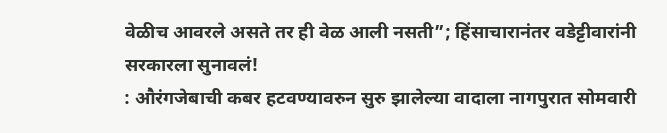वेळीच आवरले असते तर ही वेळ आली नसती”; हिंसाचारानंतर वडेट्टीवारांनी सरकारला सुनावलं!
: औरंगजेबाची कबर हटवण्यावरुन सुरु झालेल्या वादाला नागपुरात सोमवारी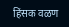हिंसक वळण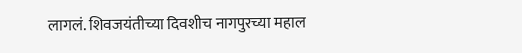लागलं. शिवजयंतीच्या दिवशीच नागपुरच्या महाल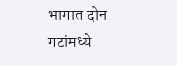भागात दोन गटांमध्ये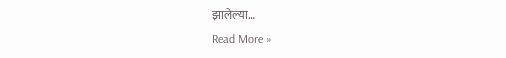झालेल्या…
Read More »